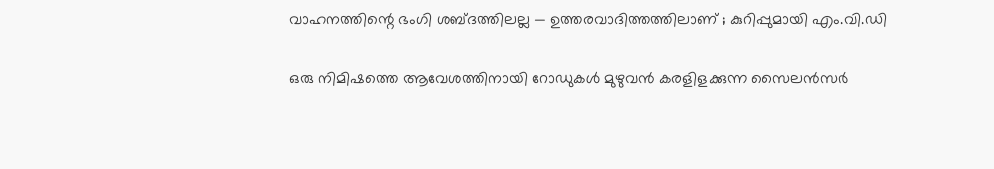വാഹനത്തിന്റെ ഭംഗി ശബ്ദത്തിലല്ല — ഉത്തരവാദിത്തത്തിലാണ് ; കുറിപ്പുമായി എം.വി.ഡി

ഒരു നിമിഷത്തെ ആവേശത്തിനായി റോഡുകൾ മുഴുവൻ കരളിളക്കുന്ന സൈലൻസർ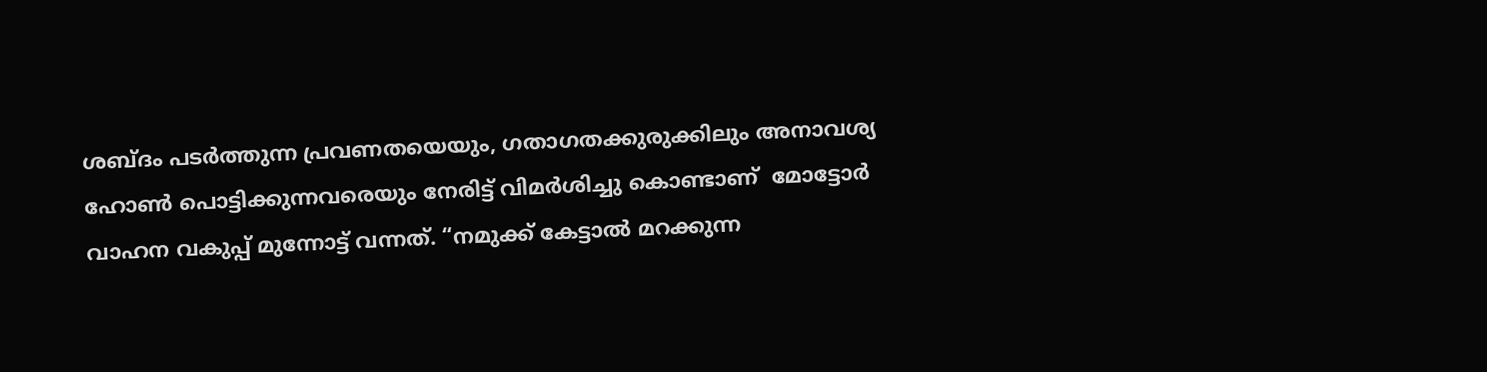ശബ്ദം പടർത്തുന്ന പ്രവണതയെയും, ഗതാഗതക്കുരുക്കിലും അനാവശ്യ ഹോൺ പൊട്ടിക്കുന്നവരെയും നേരിട്ട് വിമർശിച്ചു കൊണ്ടാണ്  മോട്ടോർ വാഹന വകുപ്പ് മുന്നോട്ട് വന്നത്. “നമുക്ക് കേട്ടാൽ മറക്കുന്ന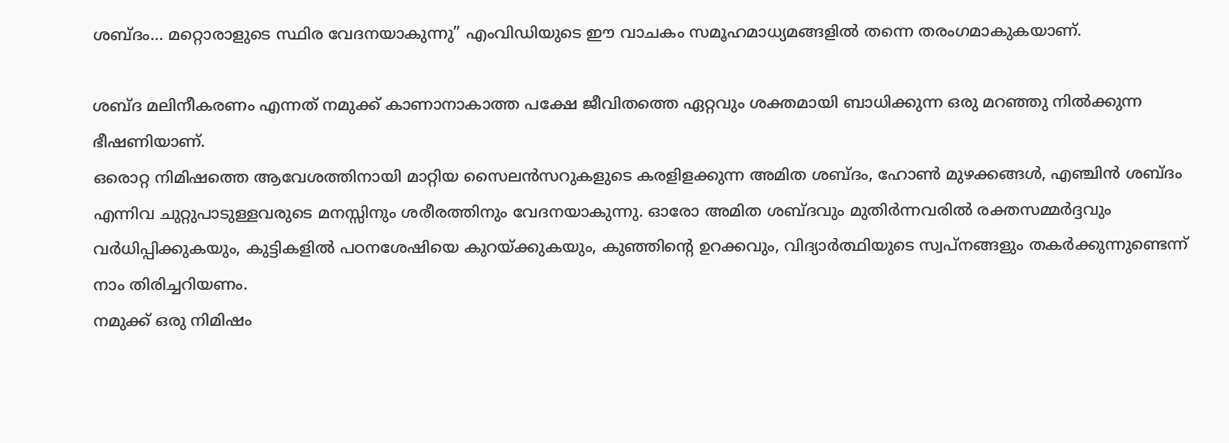ശബ്ദം… മറ്റൊരാളുടെ സ്ഥിര വേദനയാകുന്നു” എംവിഡിയുടെ ഈ വാചകം സമൂഹമാധ്യമങ്ങളിൽ തന്നെ തരംഗമാകുകയാണ്.

ശബ്ദ മലിനീകരണം എന്നത് നമുക്ക് കാണാനാകാത്ത പക്ഷേ ജീവിതത്തെ ഏറ്റവും ശക്തമായി ബാധിക്കുന്ന ഒരു മറഞ്ഞു നിൽക്കുന്ന ഭീഷണിയാണ്.
ഒരൊറ്റ നിമിഷത്തെ ആവേശത്തിനായി മാറ്റിയ സൈലൻസറുകളുടെ കരളിളക്കുന്ന അമിത ശബ്ദം, ഹോൺ മുഴക്കങ്ങൾ, എഞ്ചിൻ ശബ്ദം എന്നിവ ചുറ്റുപാടുള്ളവരുടെ മനസ്സിനും ശരീരത്തിനും വേദനയാകുന്നു. ഓരോ അമിത ശബ്ദവും മുതിർന്നവരിൽ രക്തസമ്മർദ്ദവും വർധിപ്പിക്കുകയും, കുട്ടികളിൽ പഠനശേഷിയെ കുറയ്ക്കുകയും, കുഞ്ഞിന്റെ ഉറക്കവും, വിദ്യാർത്ഥിയുടെ സ്വപ്നങ്ങളും തകർക്കുന്നുണ്ടെന്ന് നാം തിരിച്ചറിയണം.
നമുക്ക് ഒരു നിമിഷം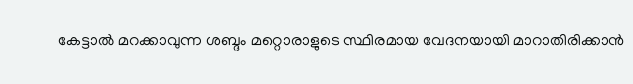കേട്ടാൽ മറക്കാവുന്ന ശബ്ദം മറ്റൊരാളുടെ സ്ഥിരമായ വേദനയായി മാറാതിരിക്കാൻ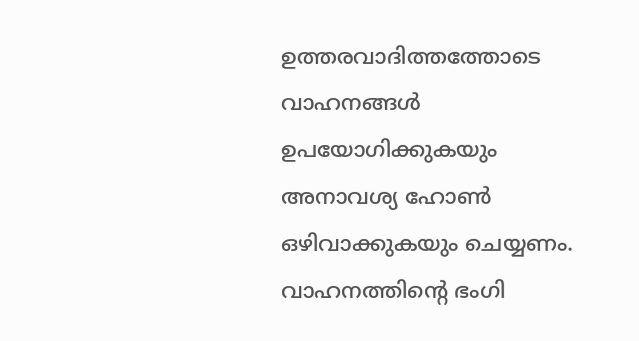ഉത്തരവാദിത്തത്തോടെ വാഹനങ്ങൾ ഉപയോഗിക്കുകയും അനാവശ്യ ഹോൺ ഒഴിവാക്കുകയും ചെയ്യണം.
വാഹനത്തിന്റെ ഭംഗി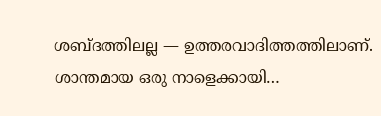ശബ്ദത്തിലല്ല — ഉത്തരവാദിത്തത്തിലാണ്.
ശാന്തമായ ഒരു നാളെക്കായി…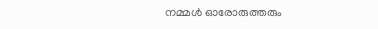നമ്മൾ ഓരോരുത്തരും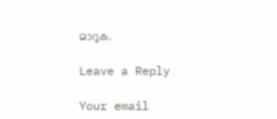മാറുക.

Leave a Reply

Your email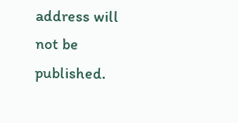address will not be published.